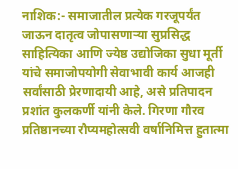नाशिक:- समाजातील प्रत्येक गरजूपर्यंत जाऊन दातृत्व जोपासणाऱ्या सुप्रसिद्ध साहित्यिका आणि ज्येष्ठ उद्योजिका सुधा मूर्ती यांचे समाजोपयोगी सेवाभावी कार्य आजही सर्वांसाठी प्रेरणादायी आहे, असे प्रतिपादन प्रशांत कुलकर्णी यांनी केले. गिरणा गौरव प्रतिष्ठानच्या रौप्यमहोत्सवी वर्षानिमित्त हुतात्मा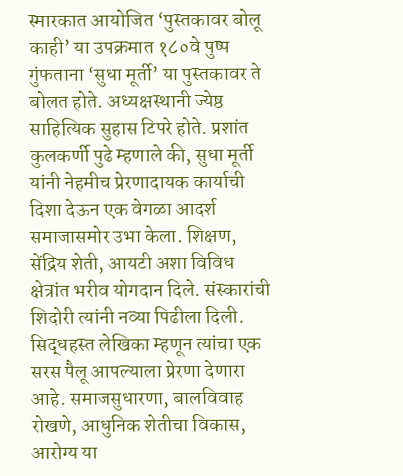स्मारकात आयोजित ‘पुस्तकावर बोलू काही’ या उपक्रमात १८०वे पुष्प गुंफताना ‘सुधा मूर्ती’ या पुस्तकावर ते बोलत होते. अध्यक्षस्थानी ज्येष्ठ साहित्यिक सुहास टिपरे होते. प्रशांत कुलकर्णी पुढे म्हणाले की, सुधा मूर्ती यांनी नेहमीच प्रेरणादायक कार्याची दिशा देऊन एक वेगळा आदर्श समाजासमोर उभा केला. शिक्षण, सेंद्रिय शेती, आयटी अशा विविध क्षेत्रांत भरीव योगदान दिले. संस्कारांची शिदोरी त्यांनी नव्या पिढीला दिली. सिद्धहस्त लेखिका म्हणून त्यांचा एक सरस पैलू आपल्याला प्रेरणा देणारा आहे. समाजसुधारणा, बालविवाह रोखणे, आधुनिक शेतीचा विकास, आरोग्य या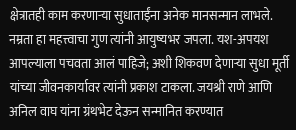क्षेत्रातही काम करणाऱ्या सुधाताईंना अनेक मानसन्मान लाभले. नम्रता हा महत्त्वाचा गुण त्यांनी आयुष्यभर जपला. यश-अपयश आपल्याला पचवता आलं पाहिजे; अशी शिकवण देणाऱ्या सुधा मूर्ती यांच्या जीवनकार्यावर त्यांनी प्रकाश टाकला. जयश्री राणे आणि अनिल वाघ यांना ग्रंथभेट देऊन सन्मानित करण्यात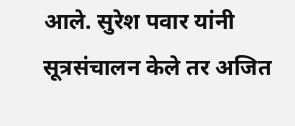आले. सुरेश पवार यांनी सूत्रसंचालन केले तर अजित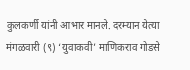कुलकर्णी यांनी आभार मानले. दरम्यान येत्या मंगळवारी (९) ‘युवाकवी’ माणिकराव गोडसे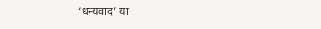‘धन्यवाद’ या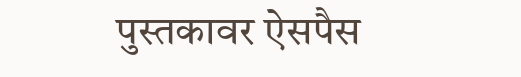पुस्तकावर ऐसपैस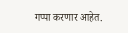गप्पा करणार आहेत.